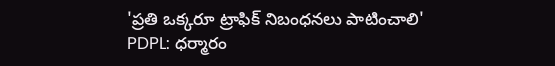'ప్రతి ఒక్కరూ ట్రాఫిక్ నిబంధనలు పాటించాలి'
PDPL: ధర్మారం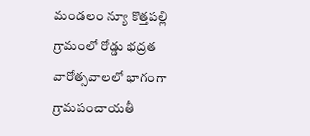మండలం న్యూ కొత్తపల్లి గ్రామంలో రోడ్డు భద్రత వారోత్సవాలలో భాగంగా గ్రామపంచాయతీ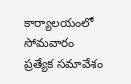కార్యాలయంలో సోమవారం ప్రత్యేక సమావేశం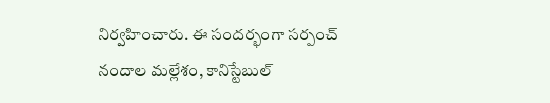నిర్వహించారు. ఈ సందర్భంగా సర్పంచ్ నందాల మల్లేశం, కానిస్టేబుల్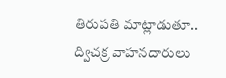తిరుపతి మాట్లాడుతూ.. ద్విచక్ర వాహనదారులు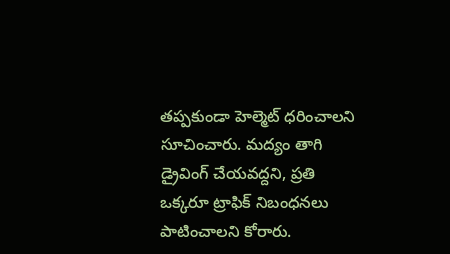తప్పకుండా హెల్మెట్ ధరించాలని సూచించారు. మద్యం తాగి డ్రైవింగ్ చేయవద్దని, ప్రతి ఒక్కరూ ట్రాఫిక్ నిబంధనలు పాటించాలని కోరారు.